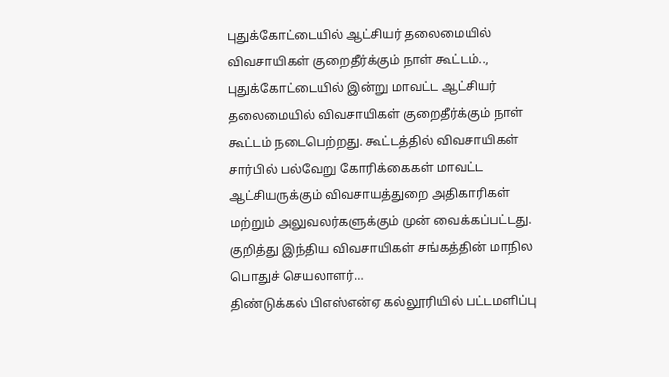புதுக்கோட்டையில் ஆட்சியர் தலைமையில் விவசாயிகள் குறைதீர்க்கும் நாள் கூட்டம்..,
புதுக்கோட்டையில் இன்று மாவட்ட ஆட்சியர் தலைமையில் விவசாயிகள் குறைதீர்க்கும் நாள் கூட்டம் நடைபெற்றது. கூட்டத்தில் விவசாயிகள் சார்பில் பல்வேறு கோரிக்கைகள் மாவட்ட ஆட்சியருக்கும் விவசாயத்துறை அதிகாரிகள் மற்றும் அலுவலர்களுக்கும் முன் வைக்கப்பட்டது. குறித்து இந்திய விவசாயிகள் சங்கத்தின் மாநில பொதுச் செயலாளர்…
திண்டுக்கல் பிஎஸ்என்ஏ கல்லூரியில் பட்டமளிப்பு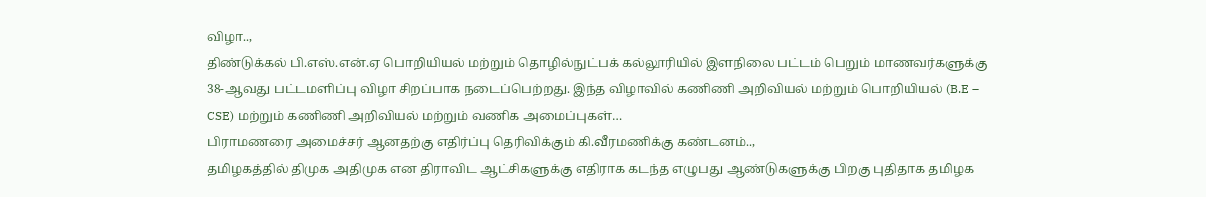விழா..,
திண்டுக்கல் பி.எஸ்.என்.ஏ பொறியியல் மற்றும் தொழில்நுட்பக் கல்லூரியில் இளநிலை பட்டம் பெறும் மாணவர்களுக்கு 38-ஆவது பட்டமளிப்பு விழா சிறப்பாக நடைப்பெற்றது. இந்த விழாவில் கணிணி அறிவியல் மற்றும் பொறியியல் (B.E – CSE) மற்றும் கணிணி அறிவியல் மற்றும் வணிக அமைப்புகள்…
பிராமணரை அமைச்சர் ஆனதற்கு எதிர்ப்பு தெரிவிக்கும் கி.வீரமணிக்கு கண்டனம்..,
தமிழகத்தில் திமுக அதிமுக என திராவிட ஆட்சிகளுக்கு எதிராக கடந்த எழுபது ஆண்டுகளுக்கு பிறகு புதிதாக தமிழக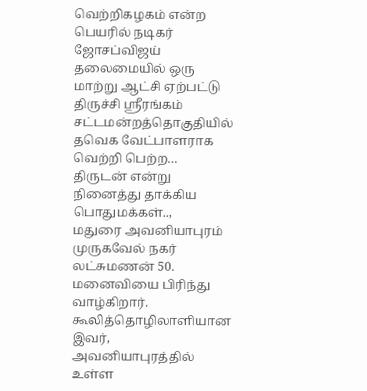வெற்றிகழகம் என்ற பெயரில் நடிகர் ஜோசப்விஜய் தலைமையில் ஒரு மாற்று ஆட்சி ஏற்பட்டு திருச்சி ஸ்ரீரங்கம் சட்டமன்றத்தொகுதியில் தவெக வேட்பாளராக வெற்றி பெற்ற…
திருடன் என்று நினைத்து தாக்கிய பொதுமக்கள்..,
மதுரை அவனியாபுரம் முருகவேல் நகர் லட்சுமணன் 50. மனைவியை பிரிந்து வாழ்கிறார். கூலித்தொழிலாளியான இவர், அவனியாபுரத்தில் உள்ள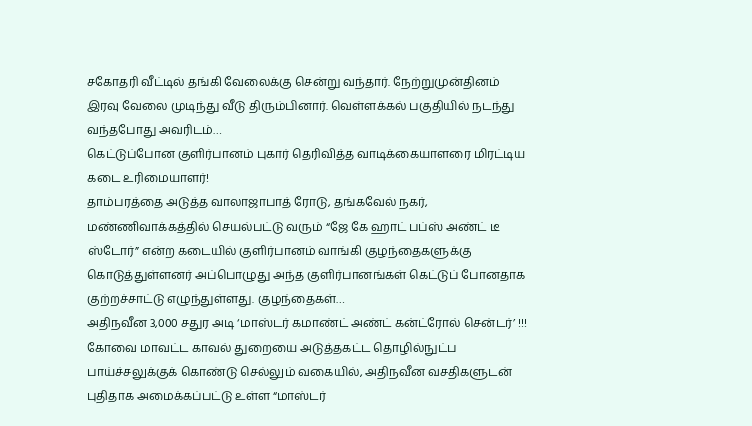சகோதரி வீட்டில் தங்கி வேலைக்கு சென்று வந்தார். நேற்றுமுன்தினம் இரவு வேலை முடிந்து வீடு திரும்பினார். வெள்ளக்கல் பகுதியில் நடந்து வந்தபோது அவரிடம்…
கெட்டுப்போன குளிர்பானம் புகார் தெரிவித்த வாடிக்கையாளரை மிரட்டிய கடை உரிமையாளர்!
தாம்பரத்தை அடுத்த வாலாஜாபாத் ரோடு, தங்கவேல் நகர், மண்ணிவாக்கத்தில் செயல்பட்டு வரும் “ஜே கே ஹாட் பப்ஸ் அண்ட் டீ ஸ்டோர்” என்ற கடையில் குளிர்பானம் வாங்கி குழந்தைகளுக்கு கொடுத்துள்ளனர் அப்பொழுது அந்த குளிர்பானங்கள் கெட்டுப் போனதாக குற்றச்சாட்டு எழுந்துள்ளது. குழந்தைகள்…
அதிநவீன 3,000 சதுர அடி ‘மாஸ்டர் கமாண்ட் அண்ட் கன்ட்ரோல் சென்டர்’ !!!
கோவை மாவட்ட காவல் துறையை அடுத்தகட்ட தொழில்நுட்ப பாய்ச்சலுக்குக் கொண்டு செல்லும் வகையில், அதிநவீன வசதிகளுடன் புதிதாக அமைக்கப்பட்டு உள்ள “மாஸ்டர்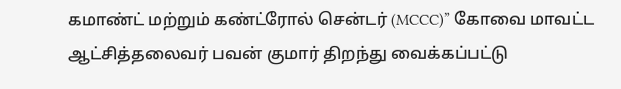கமாண்ட் மற்றும் கண்ட்ரோல் சென்டர் (MCCC)” கோவை மாவட்ட ஆட்சித்தலைவர் பவன் குமார் திறந்து வைக்கப்பட்டு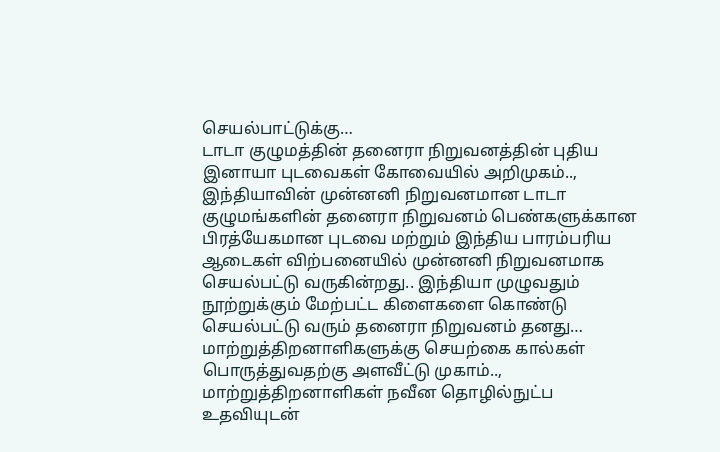செயல்பாட்டுக்கு…
டாடா குழுமத்தின் தனைரா நிறுவனத்தின் புதிய இனாயா புடவைகள் கோவையில் அறிமுகம்..,
இந்தியாவின் முன்னனி நிறுவனமான டாடா குழுமங்களின் தனைரா நிறுவனம் பெண்களுக்கான பிரத்யேகமான புடவை மற்றும் இந்திய பாரம்பரிய ஆடைகள் விற்பனையில் முன்னனி நிறுவனமாக செயல்பட்டு வருகின்றது.. இந்தியா முழுவதும் நூற்றுக்கும் மேற்பட்ட கிளைகளை கொண்டு செயல்பட்டு வரும் தனைரா நிறுவனம் தனது…
மாற்றுத்திறனாளிகளுக்கு செயற்கை கால்கள் பொருத்துவதற்கு அளவீட்டு முகாம்..,
மாற்றுத்திறனாளிகள் நவீன தொழில்நுட்ப உதவியுடன்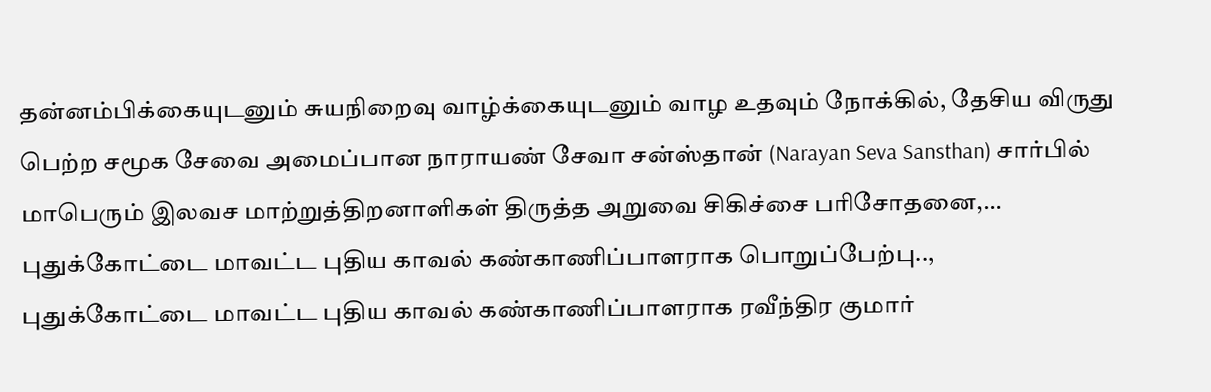தன்னம்பிக்கையுடனும் சுயநிறைவு வாழ்க்கையுடனும் வாழ உதவும் நோக்கில், தேசிய விருது பெற்ற சமூக சேவை அமைப்பான நாராயண் சேவா சன்ஸ்தான் (Narayan Seva Sansthan) சார்பில் மாபெரும் இலவச மாற்றுத்திறனாளிகள் திருத்த அறுவை சிகிச்சை பரிசோதனை,…
புதுக்கோட்டை மாவட்ட புதிய காவல் கண்காணிப்பாளராக பொறுப்பேற்பு..,
புதுக்கோட்டை மாவட்ட புதிய காவல் கண்காணிப்பாளராக ரவீந்திர குமார்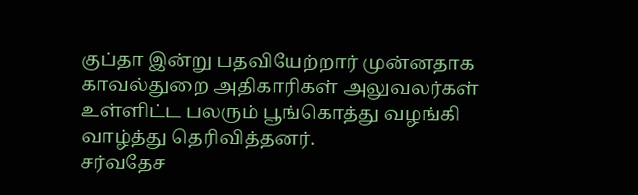குப்தா இன்று பதவியேற்றார் முன்னதாக காவல்துறை அதிகாரிகள் அலுவலர்கள் உள்ளிட்ட பலரும் பூங்கொத்து வழங்கி வாழ்த்து தெரிவித்தனர்.
சர்வதேச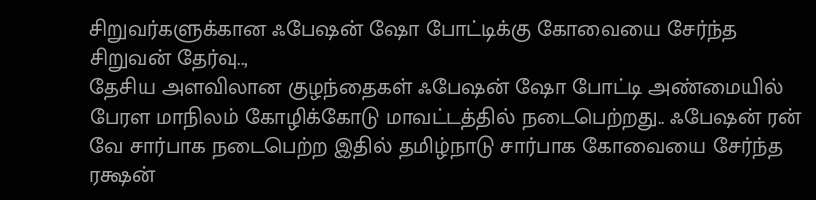சிறுவர்களுக்கான ஃபேஷன் ஷோ போட்டிக்கு கோவையை சேர்ந்த சிறுவன் தேர்வு..,
தேசிய அளவிலான குழந்தைகள் ஃபேஷன் ஷோ போட்டி அண்மையில் பேரள மாநிலம் கோழிக்கோடு மாவட்டத்தில் நடைபெற்றது.. ஃபேஷன் ரன் வே சார்பாக நடைபெற்ற இதில் தமிழ்நாடு சார்பாக கோவையை சேர்ந்த ரக்ஷன்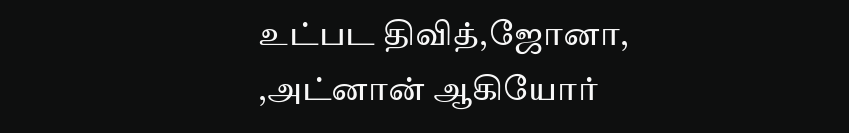உட்பட திவித்,ஜோனா, ,அட்னான் ஆகியோர்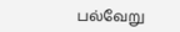பல்வேறு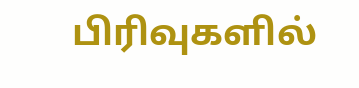பிரிவுகளில்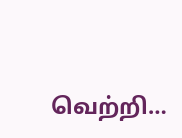வெற்றி…